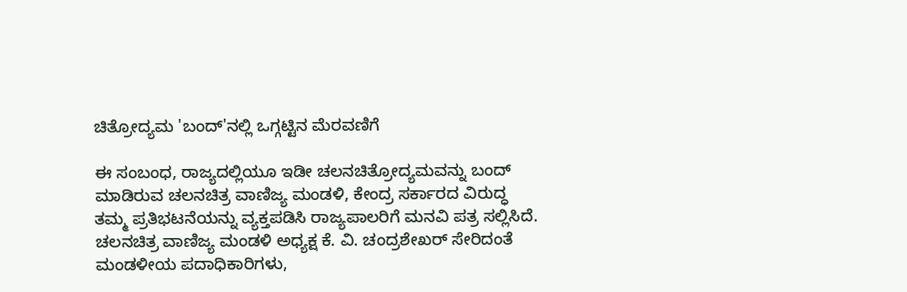ಚಿತ್ರೋದ್ಯಮ 'ಬಂದ್'ನಲ್ಲಿ ಒಗ್ಗಟ್ಟಿನ ಮೆರವಣಿಗೆ

ಈ ಸಂಬಂಧ, ರಾಜ್ಯದಲ್ಲಿಯೂ ಇಡೀ ಚಲನಚಿತ್ರೋದ್ಯಮವನ್ನು ಬಂದ್ ಮಾಡಿರುವ ಚಲನಚಿತ್ರ ವಾಣಿಜ್ಯ ಮಂಡಳಿ, ಕೇಂದ್ರ ಸರ್ಕಾರದ ವಿರುದ್ಧ ತಮ್ಮ ಪ್ರತಿಭಟನೆಯನ್ನು ವ್ಯಕ್ತಪಡಿಸಿ ರಾಜ್ಯಪಾಲರಿಗೆ ಮನವಿ ಪತ್ರ ಸಲ್ಲಿಸಿದೆ. ಚಲನಚಿತ್ರ ವಾಣಿಜ್ಯ ಮಂಡಳಿ ಅಧ್ಯಕ್ಷ ಕೆ. ವಿ. ಚಂದ್ರಶೇಖರ್ ಸೇರಿದಂತೆ ಮಂಡಳೀಯ ಪದಾಧಿಕಾರಿಗಳು,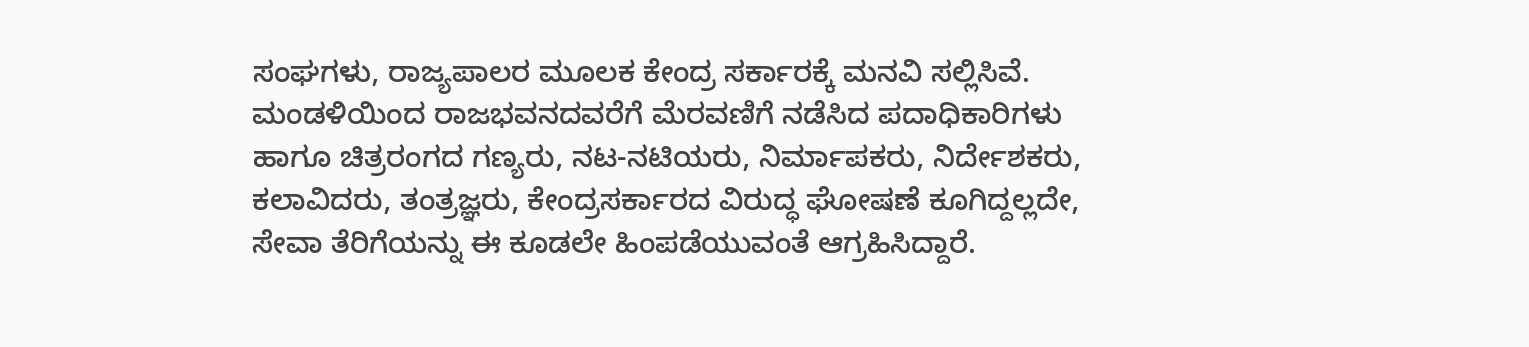ಸಂಘಗಳು, ರಾಜ್ಯಪಾಲರ ಮೂಲಕ ಕೇಂದ್ರ ಸರ್ಕಾರಕ್ಕೆ ಮನವಿ ಸಲ್ಲಿಸಿವೆ.
ಮಂಡಳಿಯಿಂದ ರಾಜಭವನದವರೆಗೆ ಮೆರವಣಿಗೆ ನಡೆಸಿದ ಪದಾಧಿಕಾರಿಗಳು ಹಾಗೂ ಚಿತ್ರರಂಗದ ಗಣ್ಯರು, ನಟ-ನಟಿಯರು, ನಿರ್ಮಾಪಕರು, ನಿರ್ದೇಶಕರು, ಕಲಾವಿದರು, ತಂತ್ರಜ್ಞರು, ಕೇಂದ್ರಸರ್ಕಾರದ ವಿರುದ್ಧ ಘೋಷಣೆ ಕೂಗಿದ್ದಲ್ಲದೇ, ಸೇವಾ ತೆರಿಗೆಯನ್ನು ಈ ಕೂಡಲೇ ಹಿಂಪಡೆಯುವಂತೆ ಆಗ್ರಹಿಸಿದ್ದಾರೆ.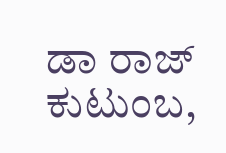ಡಾ ರಾಜ್ ಕುಟುಂಬ,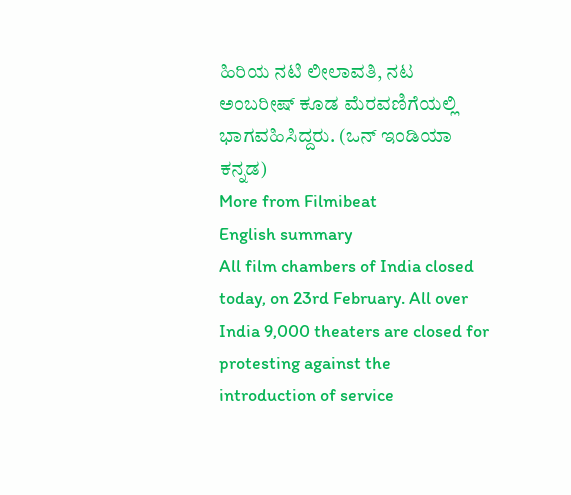ಹಿರಿಯ ನಟಿ ಲೀಲಾವತಿ, ನಟ ಅಂಬರೀಷ್ ಕೂಡ ಮೆರವಣಿಗೆಯಲ್ಲಿ ಭಾಗವಹಿಸಿದ್ದರು. (ಒನ್ ಇಂಡಿಯಾ ಕನ್ನಡ)
More from Filmibeat
English summary
All film chambers of India closed today, on 23rd February. All over India 9,000 theaters are closed for protesting against the introduction of service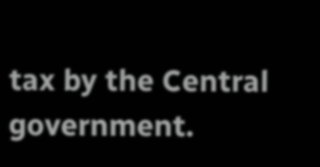tax by the Central government.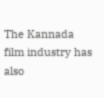The Kannada film industry has also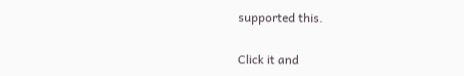supported this.


Click it and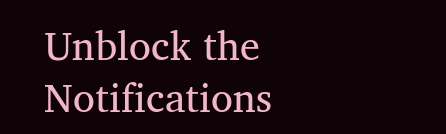Unblock the Notifications